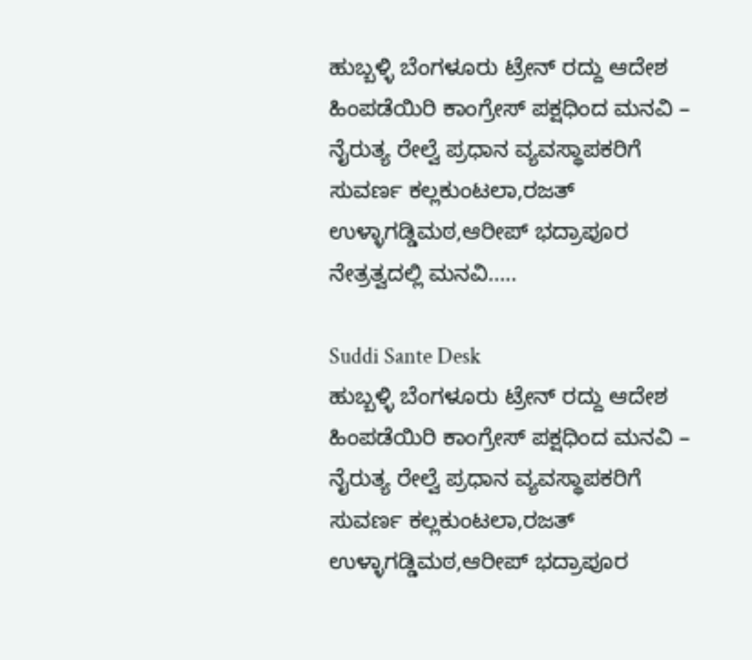ಹುಬ್ಬಳ್ಳಿ ಬೆಂಗಳೂರು ಟ್ರೇನ್ ರದ್ದು ಆದೇಶ ಹಿಂಪಡೆಯಿರಿ ಕಾಂಗ್ರೇಸ್ ಪಕ್ಷಧಿಂದ ಮನವಿ – ನೈರುತ್ಯ ರೇಲ್ವೆ ಪ್ರಧಾನ ವ್ಯವಸ್ಥಾಪಕರಿಗೆ ಸುವರ್ಣ ಕಲ್ಲಕುಂಟಲಾ,ರಜತ್ ಉಳ್ಳಾಗಡ್ಡಿಮಠ,ಆರೀಪ್ ಭದ್ರಾಪೂರ ನೇತ್ರತ್ವದಲ್ಲಿ ಮನವಿ…..

Suddi Sante Desk
ಹುಬ್ಬಳ್ಳಿ ಬೆಂಗಳೂರು ಟ್ರೇನ್ ರದ್ದು ಆದೇಶ ಹಿಂಪಡೆಯಿರಿ ಕಾಂಗ್ರೇಸ್ ಪಕ್ಷಧಿಂದ ಮನವಿ – ನೈರುತ್ಯ ರೇಲ್ವೆ ಪ್ರಧಾನ ವ್ಯವಸ್ಥಾಪಕರಿಗೆ ಸುವರ್ಣ ಕಲ್ಲಕುಂಟಲಾ,ರಜತ್ ಉಳ್ಳಾಗಡ್ಡಿಮಠ,ಆರೀಪ್ ಭದ್ರಾಪೂರ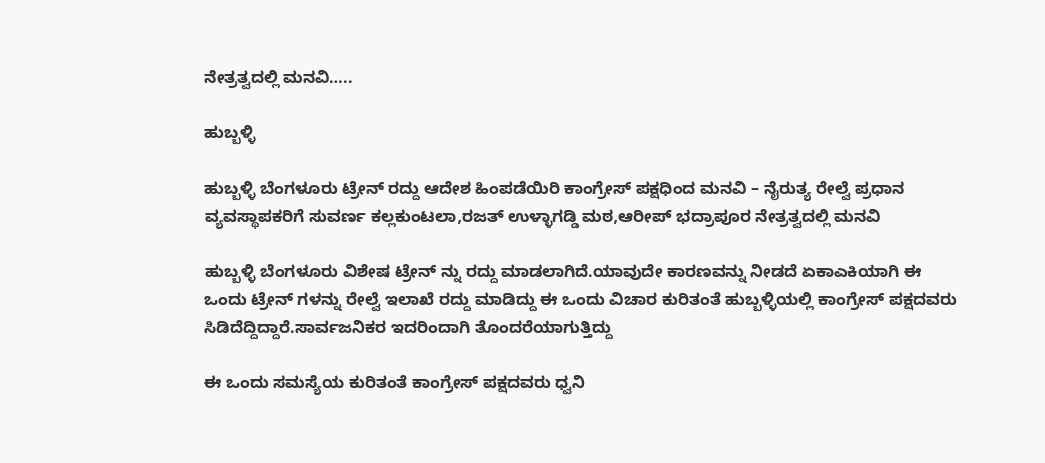ನೇತ್ರತ್ವದಲ್ಲಿ ಮನವಿ…..

ಹುಬ್ಬಳ್ಳಿ

ಹುಬ್ಬಳ್ಳಿ ಬೆಂಗಳೂರು ಟ್ರೇನ್ ರದ್ದು ಆದೇಶ ಹಿಂಪಡೆಯಿರಿ ಕಾಂಗ್ರೇಸ್ ಪಕ್ಷಧಿಂದ ಮನವಿ – ನೈರುತ್ಯ ರೇಲ್ವೆ ಪ್ರಧಾನ ವ್ಯವಸ್ಥಾಪಕರಿಗೆ ಸುವರ್ಣ ಕಲ್ಲಕುಂಟಲಾ,ರಜತ್ ಉಳ್ಳಾಗಡ್ಡಿ ಮಠ,ಆರೀಪ್ ಭದ್ರಾಪೂರ ನೇತ್ರತ್ವದಲ್ಲಿ ಮನವಿ

ಹುಬ್ಬಳ್ಳಿ ಬೆಂಗಳೂರು ವಿಶೇಷ ಟ್ರೇನ್ ನ್ನು ರದ್ದು ಮಾಡಲಾಗಿದೆ.ಯಾವುದೇ ಕಾರಣವನ್ನು ನೀಡದೆ ಏಕಾಎಕಿಯಾಗಿ ಈ ಒಂದು ಟ್ರೇನ್ ಗಳನ್ನು ರೇಲ್ವೆ ಇಲಾಖೆ ರದ್ದು ಮಾಡಿದ್ದು ಈ ಒಂದು ವಿಚಾರ ಕುರಿತಂತೆ ಹುಬ್ಬಳ್ಳಿಯಲ್ಲಿ ಕಾಂಗ್ರೇಸ್ ಪಕ್ಷದವರು ಸಿಡಿದೆದ್ದಿದ್ದಾರೆ.ಸಾರ್ವಜನಿಕರ ಇದರಿಂದಾಗಿ ತೊಂದರೆಯಾಗುತ್ತಿದ್ದು

ಈ ಒಂದು ಸಮಸ್ಯೆಯ ಕುರಿತಂತೆ ಕಾಂಗ್ರೇಸ್ ಪಕ್ಷದವರು ಧ್ವನಿ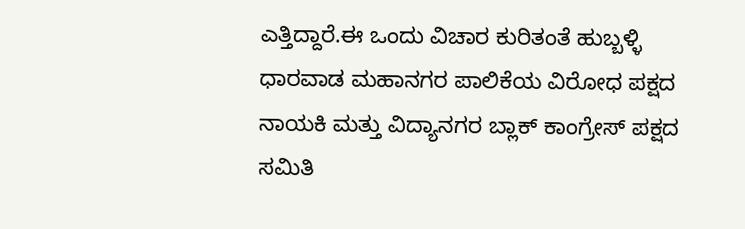ಎತ್ತಿದ್ದಾರೆ.ಈ ಒಂದು ವಿಚಾರ ಕುರಿತಂತೆ ಹುಬ್ಬಳ್ಳಿ ಧಾರವಾಡ ಮಹಾನಗರ ಪಾಲಿಕೆಯ ವಿರೋಧ ಪಕ್ಷದ ನಾಯಕಿ ಮತ್ತು ವಿದ್ಯಾನಗರ ಬ್ಲಾಕ್ ಕಾಂಗ್ರೇಸ್ ಪಕ್ಷದ ಸಮಿತಿ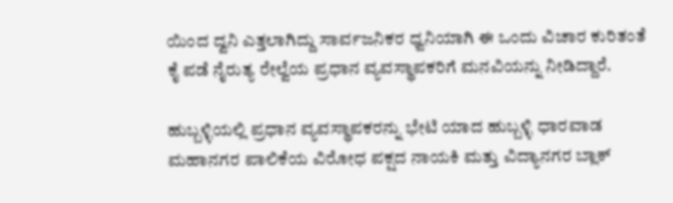ಯಿಂದ ದ್ವನಿ ಎತ್ತಲಾಗಿದ್ದು ಸಾರ್ವಜನಿಕರ ಧ್ವನಿಯಾಗಿ ಈ ಒಂದು ವಿಚಾರ ಕುರಿತಂತೆ ಕೈ ಪಡೆ ನೈರುತ್ಯ ರೇಲ್ವೆಯ ಪ್ರಧಾನ ವ್ಯವಸ್ಥಾಪಕರಿಗೆ ಮನವಿಯನ್ನು ನೀಡಿದ್ದಾರೆ.

ಹುಬ್ಬಳ್ಳಿಯಲ್ಲಿ ಪ್ರಧಾನ ವ್ಯವಸ್ಥಾಪಕರನ್ನು ಭೇಟಿ ಯಾದ ಹುಬ್ಬಳ್ಳಿ ಧಾರವಾಡ ಮಹಾನಗರ ಪಾಲಿಕೆಯ ವಿರೋಧ ಪಕ್ಷದ ನಾಯಕಿ ಮತ್ತು ವಿದ್ಯಾನಗರ ಬ್ಲಾಕ್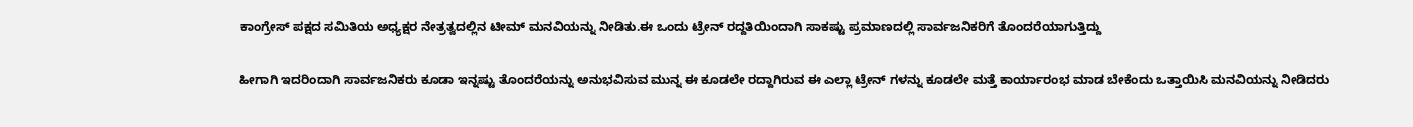ಕಾಂಗ್ರೇಸ್ ಪಕ್ಷದ ಸಮಿತಿಯ ಅಧ್ಯಕ್ಷರ ನೇತ್ರತ್ವದಲ್ಲಿನ ಟೀಮ್ ಮನವಿಯನ್ನು ನೀಡಿತು.ಈ ಒಂದು ಟ್ರೇನ್ ರದ್ದತಿಯಿಂದಾಗಿ ಸಾಕಷ್ಟು ಪ್ರಮಾಣದಲ್ಲಿ ಸಾರ್ವಜನಿಕರಿಗೆ ತೊಂದರೆಯಾಗುತ್ತಿದ್ದು

ಹೀಗಾಗಿ ಇದರಿಂದಾಗಿ ಸಾರ್ವಜನಿಕರು ಕೂಡಾ ಇನ್ನಷ್ಟು ತೊಂದರೆಯನ್ನು ಅನುಭವಿಸುವ ಮುನ್ನ ಈ ಕೂಡಲೇ ರದ್ದಾಗಿರುವ ಈ ಎಲ್ಲಾ ಟ್ರೇನ್ ಗಳನ್ನು ಕೂಡಲೇ ಮತ್ತೆ ಕಾರ್ಯಾರಂಭ ಮಾಡ ಬೇಕೆಂದು ಒತ್ತಾಯಿಸಿ ಮನವಿಯನ್ನು ನೀಡಿದರು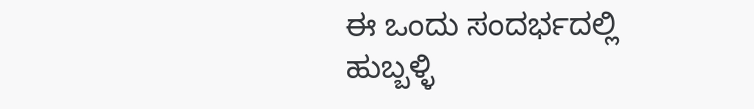ಈ ಒಂದು ಸಂದರ್ಭದಲ್ಲಿ ಹುಬ್ಬಳ್ಳಿ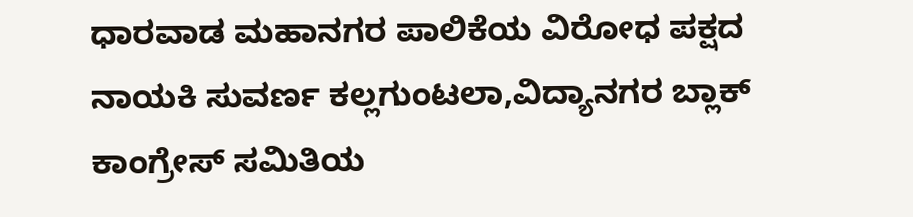ಧಾರವಾಡ ಮಹಾನಗರ ಪಾಲಿಕೆಯ ವಿರೋಧ ಪಕ್ಷದ ನಾಯಕಿ ಸುವರ್ಣ ಕಲ್ಲಗುಂಟಲಾ,ವಿದ್ಯಾನಗರ ಬ್ಲಾಕ್ ಕಾಂಗ್ರೇಸ್ ಸಮಿತಿಯ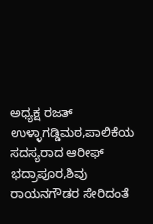ಅಧ್ಯಕ್ಷ ರಜತ್ ಉಳ್ಳಾಗಡ್ಡಿಮಠ,ಪಾಲಿಕೆಯ ಸದಸ್ಯರಾದ ಆರೀಫ್ ಭದ್ರಾಪೂರ,ಶಿವು ರಾಯನಗೌಡರ ಸೇರಿದಂತೆ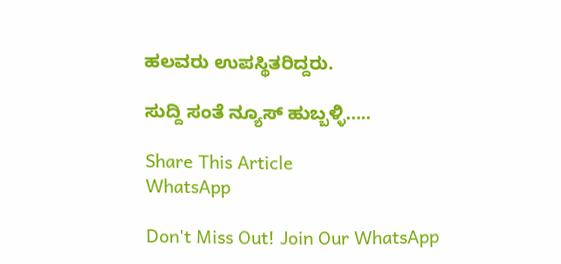ಹಲವರು ಉಪಸ್ಥಿತರಿದ್ದರು.

ಸುದ್ದಿ ಸಂತೆ ನ್ಯೂಸ್ ಹುಬ್ಬಳ್ಳಿ…..

Share This Article
WhatsApp

Don't Miss Out! Join Our WhatsApp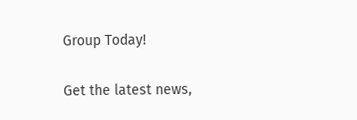Group Today!

Get the latest news,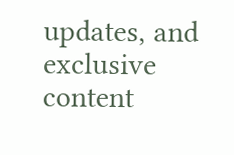updates, and exclusive content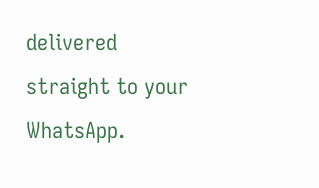delivered straight to your WhatsApp.